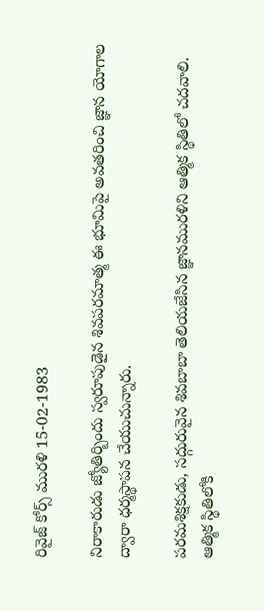రివైజ్ కోర్స్ మురళి 15-02-1983

నిరాకారుడు జ్యోతిర్బిందు స్వరూపుడైన శివపరమాత్మ ఈ భూమిపై అవతరించి జ్ఞాన యోగాల ద్వారా ధర్మస్థాపన చేయుచున్నారు.

పరమశిక్షకుడు, సద్గురువైన శివబాబా తెలియజేసిన జ్ఞానమురళిని ఆత్మిక స్థితిలో చదవాలి. ఆత్మిక స్థితిలోకి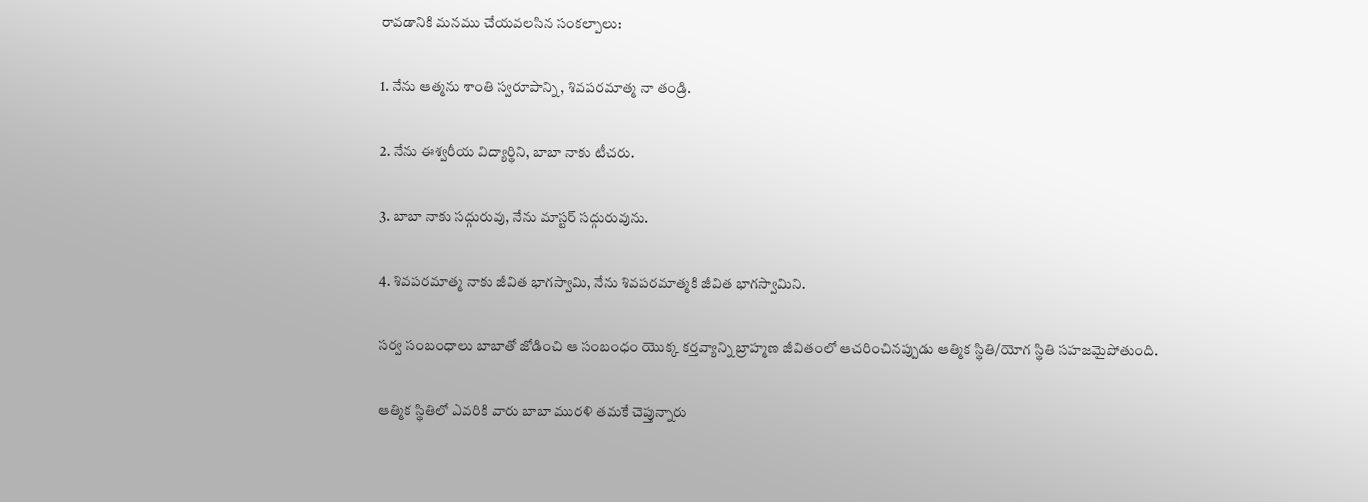రావడానికి మనము చేయవలసిన సంకల్పాలు:

1. నేను ఆత్మను శాంతి స్వరూపాన్ని, శివపరమాత్మ నా తండ్రి.

2. నేను ఈశ్వరీయ విద్యార్థిని, బాబా నాకు టీచరు.

3. బాబా నాకు సద్గురువు, నేను మాస్టర్ సద్గురువును.

4. శివపరమాత్మ నాకు జీవిత భాగస్వామి, నేను శివపరమాత్మకి జీవిత భాగస్వామిని.

సర్వ సంబంధాలు బాబాతో జోడించి ఆ సంబంధం యొక్క కర్తవ్యాన్ని బ్రాహ్మణ జీవితంలో ఆచరించినప్పుడు ఆత్మిక స్థితి/యోగ స్థితి సహజమైపోతుంది.

ఆత్మిక స్థితిలో ఎవరికి వారు బాబా మురళి తమకే చెప్తున్నారు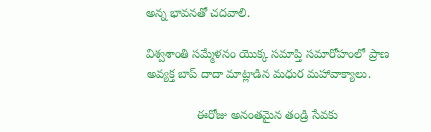అన్న భావనతో చదవాలి.

విశ్వశాంతి సమ్మేళనం యొక్క సమాప్తి సమారోహంలో ప్రాణ అవ్యక్త బాప్ దాదా మాట్లాడిన మధుర మహావాక్యాలు.

               ఈరోజు అనంతమైన తండ్రి సేవకు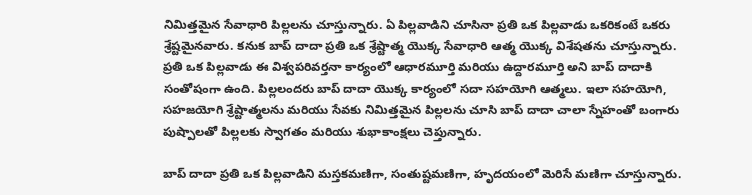నిమిత్తమైన సేవాధారి పిల్లలను చూస్తున్నారు. ఏ పిల్లవాడిని చూసినా ప్రతి ఒక పిల్లవాడు ఒకరికంటే ఒకరు శ్రేష్టమైనవారు. కనుక బాప్ దాదా ప్రతి ఒక శ్రేష్టాత్మ యొక్క సేవాధారి ఆత్మ యొక్క విశేషతను చూస్తున్నారు. ప్రతి ఒక పిల్లవాడు ఈ విశ్వపరివర్తనా కార్యంలో ఆధారమూర్తి మరియు ఉద్దారమూర్తి అని బాప్ దాదాకి సంతోషంగా ఉంది. పిల్లలందరు బాప్ దాదా యొక్క కార్యంలో సదా సహయోగి ఆత్మలు. ఇలా సహయోగి, సహజయోగి శ్రేష్టాత్మలను మరియు సేవకు నిమిత్తమైన పిల్లలను చూసి బాప్ దాదా చాలా స్నేహంతో బంగారు పుష్పాలతో పిల్లలకు స్వాగతం మరియు శుభాకాంక్షలు చెప్తున్నారు.

బాప్ దాదా ప్రతి ఒక పిల్లవాడిని మస్తకమణిగా, సంతుష్టమణిగా, హృదయంలో మెరిసే మణిగా చూస్తున్నారు.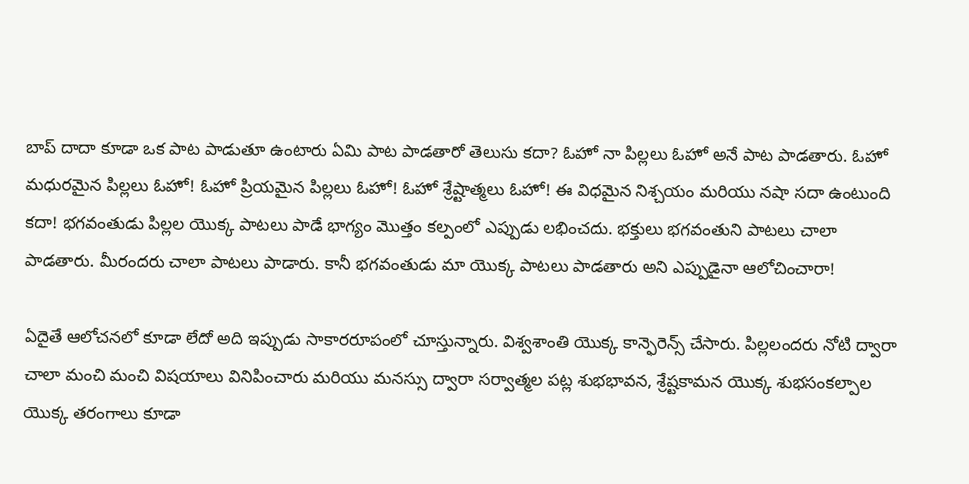బాప్ దాదా కూడా ఒక పాట పాడుతూ ఉంటారు ఏమి పాట పాడతారో తెలుసు కదా? ఓహో నా పిల్లలు ఓహో అనే పాట పాడతారు. ఓహో మధురమైన పిల్లలు ఓహో! ఓహో ప్రియమైన పిల్లలు ఓహో! ఓహో శ్రేష్టాత్మలు ఓహో! ఈ విధమైన నిశ్చయం మరియు నషా సదా ఉంటుంది కదా! భగవంతుడు పిల్లల యొక్క పాటలు పాడే భాగ్యం మొత్తం కల్పంలో ఎప్పుడు లభించదు. భక్తులు భగవంతుని పాటలు చాలా పాడతారు. మీరందరు చాలా పాటలు పాడారు. కానీ భగవంతుడు మా యొక్క పాటలు పాడతారు అని ఎప్పుడైనా ఆలోచించారా!

ఏదైతే ఆలోచనలో కూడా లేదో అది ఇప్పుడు సాకారరూపంలో చూస్తున్నారు. విశ్వశాంతి యొక్క కాన్ఫెరెన్స్ చేసారు. పిల్లలందరు నోటి ద్వారా చాలా మంచి మంచి విషయాలు వినిపించారు మరియు మనస్సు ద్వారా సర్వాత్మల పట్ల శుభభావన, శ్రేష్టకామన యొక్క శుభసంకల్పాల యొక్క తరంగాలు కూడా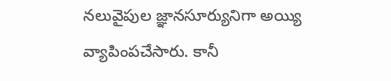నలువైపుల జ్ఞానసూర్యునిగా అయ్యి వ్యాపింపచేసారు. కానీ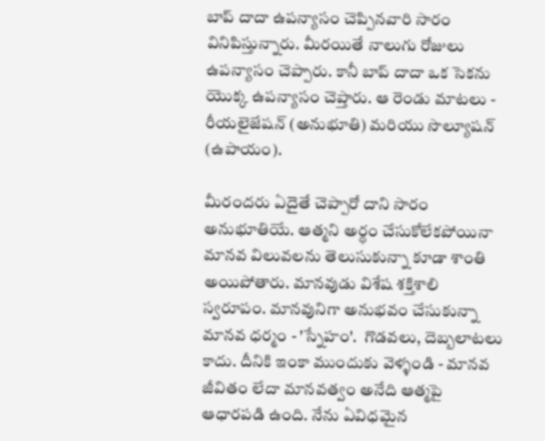బాప్ దాదా ఉపన్యాసం చెప్పినవారి సారం వినిపిస్తున్నారు. మీరయితే నాలుగు రోజులు ఉపన్యాసం చెప్పారు. కానీ బాప్ దాదా ఒక సెకను యొక్క ఉపన్యాసం చెప్తారు. ఆ రెండు మాటలు - రీయలైజేషన్ (అనుభూతి) మరియు సొల్యూషన్ (ఉపాయం).

మీరందరు ఏదైతే చెప్పారో దాని సారం అనుభూతియే. ఆత్మని అర్ధం చేసుకోలేకపోయినా మానవ విలువలను తెలుసుకున్నా కూడా శాంతి అయిపోతారు. మానవుడు విశేష శక్తిశాలి స్వరూపం. మానవునిగా అనుభవం చేసుకున్నా మానవ ధర్మం - 'స్నేహం'.  గొడవలు, దెబ్బలాటలు కాదు. దీనికి ఇంకా ముందుకు వెళ్ళండి - మానవ జీవితం లేదా మానవత్వం అనేది ఆత్మపై ఆధారపడి ఉంది. నేను ఏవిధమైన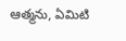ఆత్మను, ఏమిటి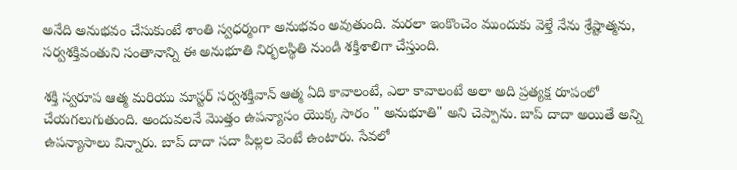అనేది అనుభవం చేసుకుంటే శాంతి స్వధర్మంగా అనుభవం అవుతుంది. మరలా ఇంకొంచెం ముందుకు వెళ్తే నేను శ్రేష్టాత్మను, సర్వశక్తివంతుని సంతానాన్ని ఈ అనుభూతి నిర్భలస్థితి నుండి శక్తిశాలిగా చేస్తుంది.

శక్తి స్వరూప ఆత్మ మరియు మాస్టర్ సర్వశక్తివాన్ ఆత్మ ఏది కావాలంటే, ఎలా కావాలంటే అలా అది ప్రత్యక్ష రూపంలో చేయగలుగుతుంది. అందువలనే మొత్తం ఉపన్యాసం యొక్క సారం " అనుభూతి" అని చెప్పాను. బాప్ దాదా అయితే అన్ని ఉపన్యాసాలు విన్నారు. బాప్ దాదా సదా పిల్లల వెంటే ఉంటారు. సేవలో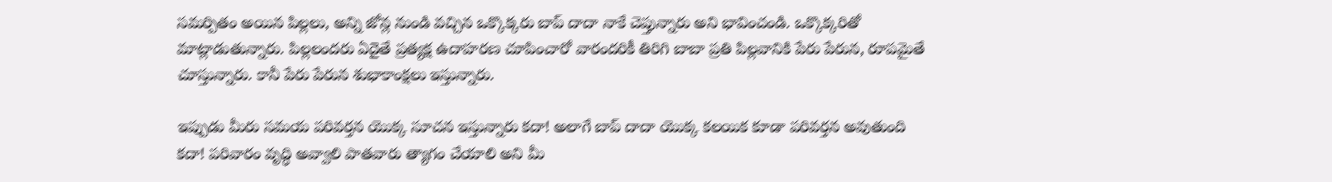సమర్పితం అయిన పిల్లలు, అన్ని జోన్ల నుండి వచ్చిన ఒక్కొక్కరు బాప్ దాదా నాకే చెప్తున్నారు అని భావించండి. ఒక్కొక్కరితో మాట్లాడుతున్నారు. పిల్లలందరు ఏదైతే ప్రత్యక్ష ఉదాహరణ చూపించారో వారందరికీ తిరిగి బాబా ప్రతి పిల్లవానికి పేరు పేరున, రూపమైతే చూస్తున్నారు. కానీ పేరు పేరున శుభాకాంక్షలు ఇస్తున్నారు.

ఇప్పుడు మీరు సమయ పరివర్తన యొక్క సూచన ఇస్తున్నారు కదా! అలాగే బాప్ దాదా యొక్క కలయిక కూడా పరివర్తన అవుతుంది కదా! పరివారం వృద్ధి అవ్వాలి పాతవారు త్యాగం చేయాలి అని మీ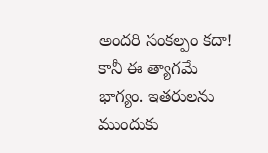అందరి సంకల్పం కదా! కానీ ఈ త్యాగమే భాగ్యం. ఇతరులను ముందుకు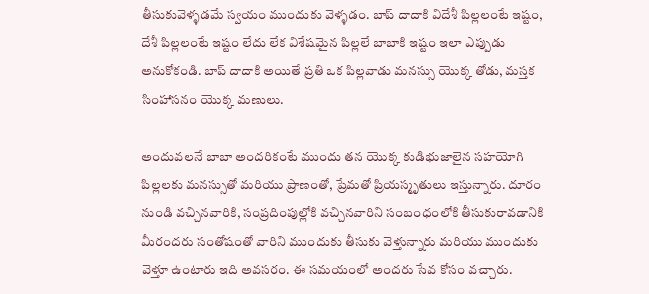తీసుకువెళ్ళడమే స్వయం ముందుకు వెళ్ళడం. బాప్ దాదాకి విదేశీ పిల్లలంటే ఇష్టం, దేశీ పిల్లలంటే ఇష్టం లేదు లేక విశేషమైన పిల్లలే బాబాకి ఇష్టం ఇలా ఎప్పుడు అనుకోకండి. బాప్ దాదాకి అయితే ప్రతి ఒక పిల్లవాడు మనస్సు యొక్క తోడు, మస్తక సింహాసనం యొక్క మణులు.

అందువలనే బాబా అందరికంటే ముందు తన యొక్క కుడిభుజాలైన సహయోగి పిల్లలకు మనస్సుతో మరియు ప్రాణంతో, ప్రేమతో ప్రియస్మృతులు ఇస్తున్నారు. దూరం నుండి వచ్చినవారికి, సంప్రదింపుల్లోకి వచ్చినవారిని సంబంధంలోకి తీసుకురావడానికి మీరందరు సంతోషంతో వారిని ముందుకు తీసుకు వెళ్తున్నారు మరియు ముందుకు వెళ్తూ ఉంటారు ఇది అవసరం. ఈ సమయంలో అందరు సేవ కోసం వచ్చారు.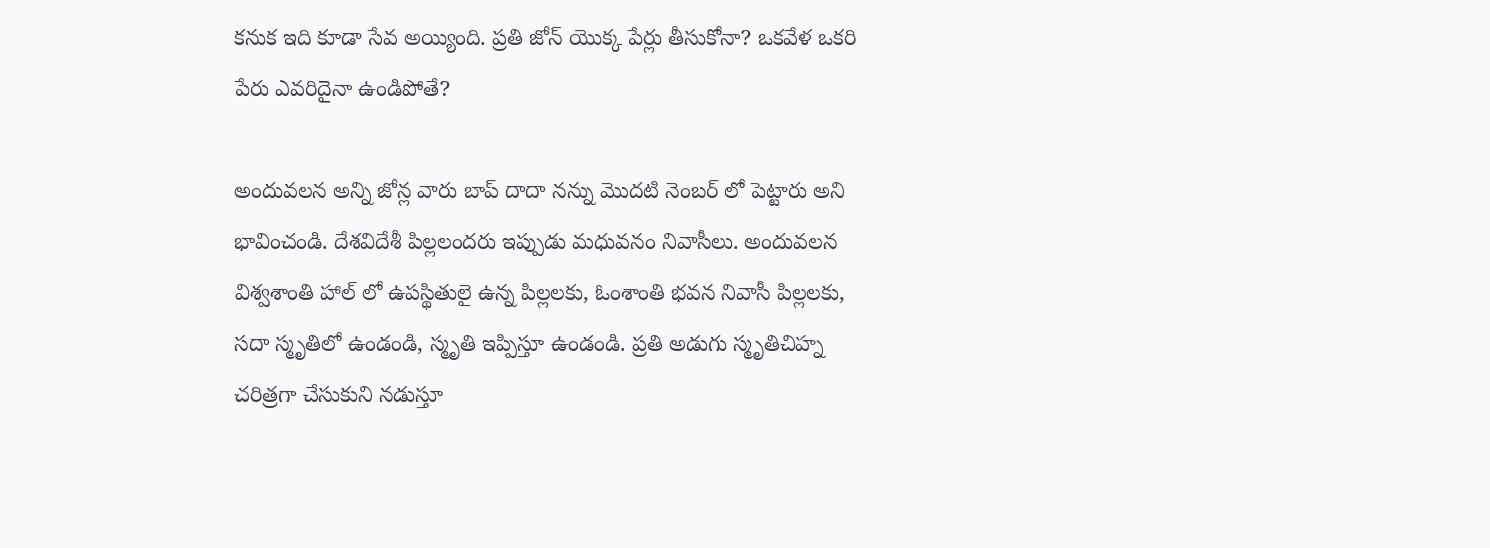కనుక ఇది కూడా సేవ అయ్యింది. ప్రతి జోన్ యొక్క పేర్లు తీసుకోనా? ఒకవేళ ఒకరి పేరు ఎవరిదైనా ఉండిపోతే?

అందువలన అన్ని జోన్ల వారు బాప్ దాదా నన్ను మొదటి నెంబర్ లో పెట్టారు అని భావించండి. దేశవిదేశీ పిల్లలందరు ఇప్పుడు మధువనం నివాసీలు. అందువలన విశ్వశాంతి హాల్ లో ఉపస్థితులై ఉన్న పిల్లలకు, ఓంశాంతి భవన నివాసీ పిల్లలకు, సదా స్మృతిలో ఉండండి, స్మృతి ఇప్పిస్తూ ఉండండి. ప్రతి అడుగు స్మృతిచిహ్న చరిత్రగా చేసుకుని నడుస్తూ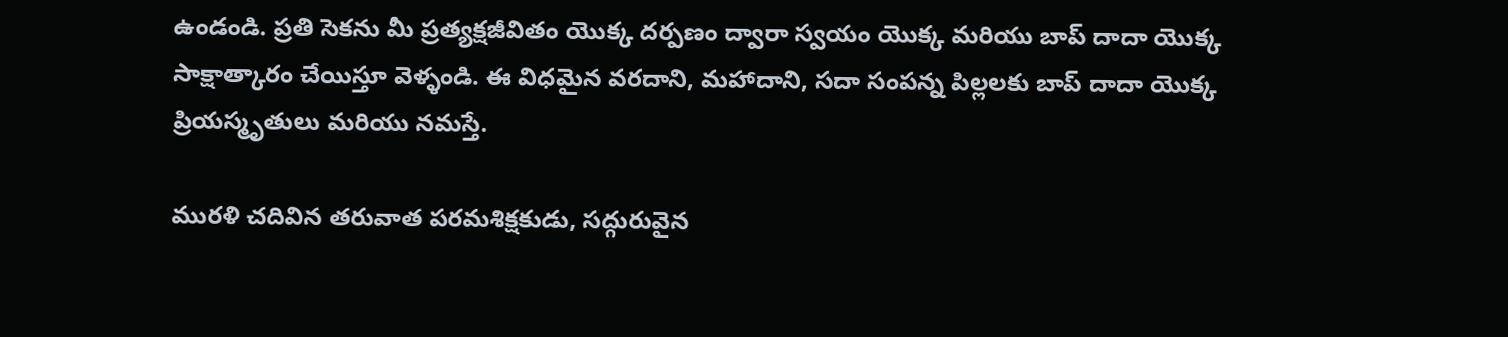ఉండండి. ప్రతి సెకను మీ ప్రత్యక్షజీవితం యొక్క దర్పణం ద్వారా స్వయం యొక్క మరియు బాప్ దాదా యొక్క సాక్షాత్కారం చేయిస్తూ వెళ్ళండి. ఈ విధమైన వరదాని, మహాదాని, సదా సంపన్న పిల్లలకు బాప్ దాదా యొక్క ప్రియస్మృతులు మరియు నమస్తే.

మురళి చదివిన తరువాత పరమశిక్షకుడు, సద్గురువైన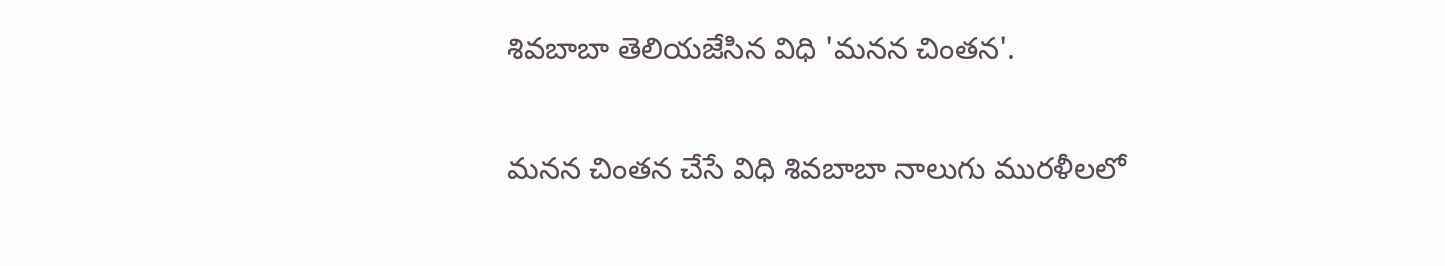శివబాబా తెలియజేసిన విధి 'మనన చింతన'.

మనన చింతన చేసే విధి శివబాబా నాలుగు మురళీలలో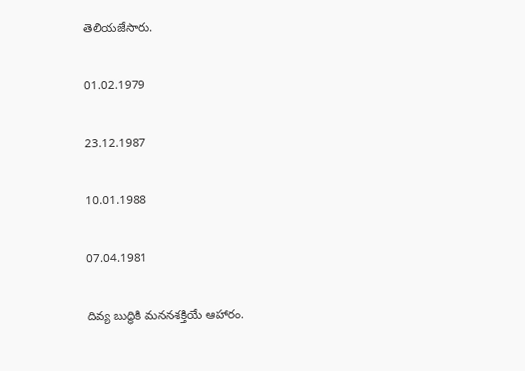తెలియజేసారు.

01.02.1979

23.12.1987

10.01.1988

07.04.1981

దివ్య బుద్ధికి మననశక్తియే ఆహారం.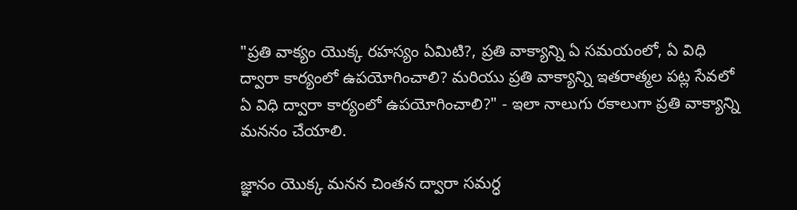"ప్రతి వాక్యం యొక్క రహస్యం ఏమిటి?, ప్రతి వాక్యాన్ని ఏ సమయంలో, ఏ విధి ద్వారా కార్యంలో ఉపయోగించాలి? మరియు ప్రతి వాక్యాన్ని ఇతరాత్మల పట్ల సేవలో ఏ విధి ద్వారా కార్యంలో ఉపయోగించాలి?" - ఇలా నాలుగు రకాలుగా ప్రతి వాక్యాన్ని మననం చేయాలి.

జ్ఞానం యొక్క మనన చింతన ద్వారా సమర్ధ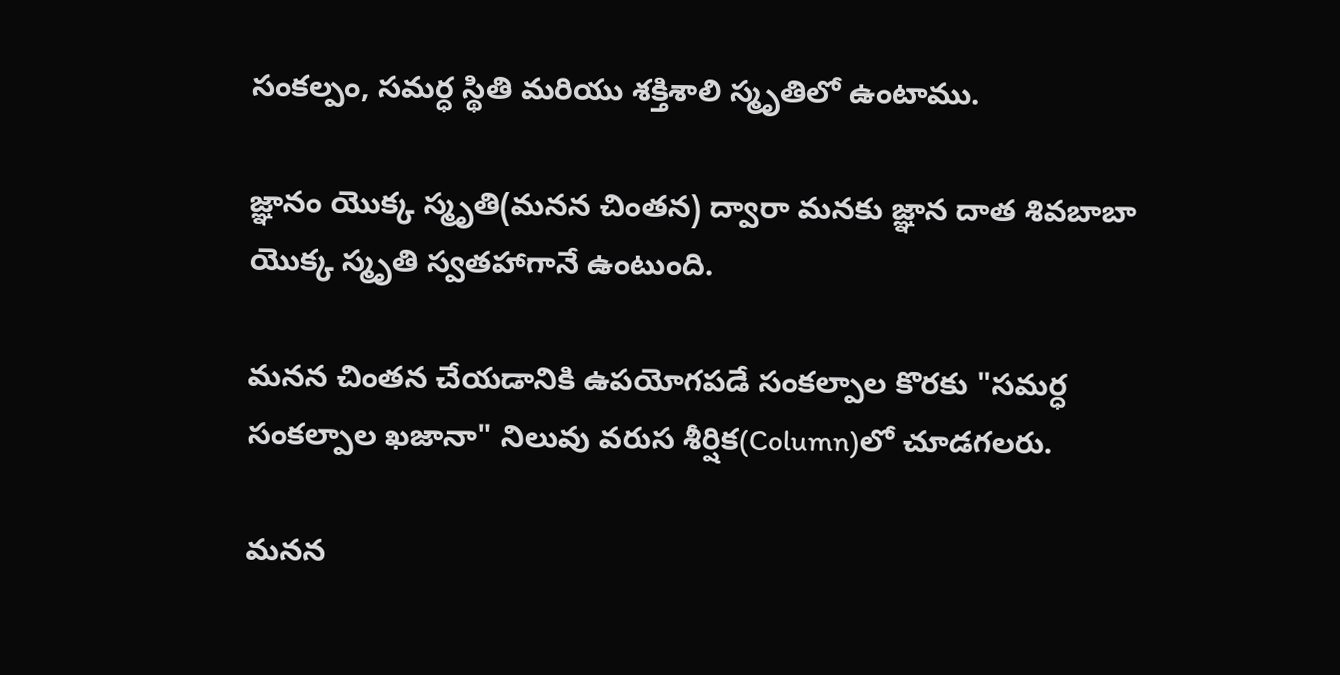సంకల్పం, సమర్ధ స్థితి మరియు శక్తిశాలి స్మృతిలో ఉంటాము.

జ్ఞానం యొక్క స్మృతి(మనన చింతన) ద్వారా మనకు జ్ఞాన దాత శివబాబా యొక్క స్మృతి స్వతహాగానే ఉంటుంది.

మనన చింతన చేయడానికి ఉపయోగపడే సంకల్పాల కొరకు "సమర్ధ సంకల్పాల ఖజానా" నిలువు వరుస శీర్షిక(Column)లో చూడగలరు.

మనన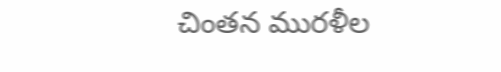చింతన మురళీల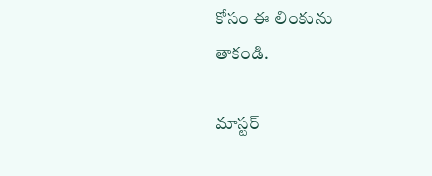కోసం ఈ లింకును తాకండి.

మాస్టర్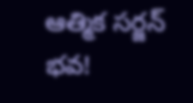ఆత్మిక సర్జన్ భవ!